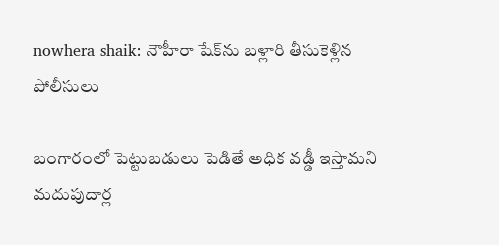nowhera shaik: నౌహీరా షేక్‌ను బళ్లారి తీసుకెళ్లిన పోలీసులు

బంగారంలో పెట్టుబడులు పెడితే అధిక వడ్డీ ఇస్తామని మదుపుదార్ల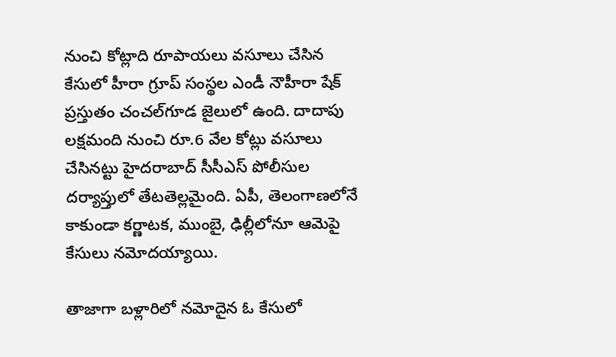నుంచి కోట్లాది రూపాయలు వసూలు చేసిన కేసులో హీరా గ్రూప్ సంస్థల ఎండీ నౌహీరా షేక్‌ ప్రస్తుతం చంచల్‌గూడ జైలులో ఉంది. దాదాపు లక్షమంది నుంచి రూ.6 వేల కోట్లు వసూలు చేసినట్టు హైదరాబాద్ సీసీఎస్ పోలీసుల దర్యాప్తులో తేటతెల్లమైంది. ఏపీ, తెలంగాణలోనే కాకుండా కర్ణాటక, ముంబై, ఢిల్లీలోనూ ఆమెపై కేసులు నమోదయ్యాయి.

తాజాగా బళ్లారిలో నమోదైన ఓ కేసులో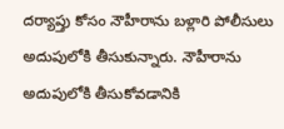దర్యాప్తు కోసం నౌహీరాను బళ్లారి పోలీసులు అదుపులోకి తీసుకున్నారు. నౌహీరాను అదుపులోకి తీసుకోవడానికి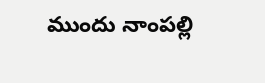ముందు నాంపల్లి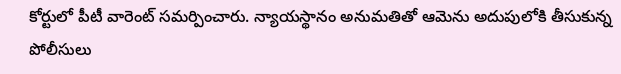కోర్టులో పీటీ వారెంట్ సమర్పించారు. న్యాయస్థానం అనుమతితో ఆమెను అదుపులోకి తీసుకున్న పోలీసులు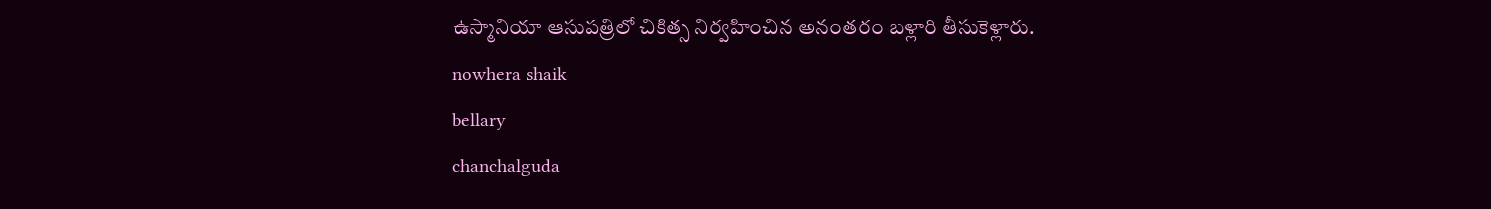ఉస్మానియా ఆసుపత్రిలో చికిత్స నిర్వహించిన అనంతరం బళ్లారి తీసుకెళ్లారు.
nowhera shaik
bellary
chanchalguda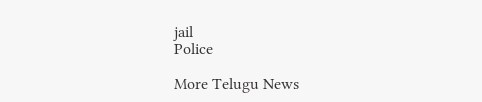jail
Police

More Telugu News